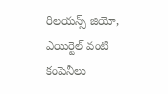రిలయన్స్ జియో, ఎయిర్టెల్ వంటి కంపెనీలు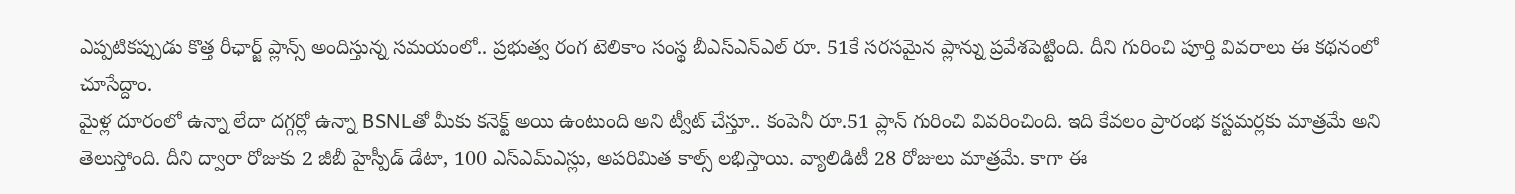ఎప్పటికప్పుడు కొత్త రీఛార్జ్ ప్లాన్స్ అందిస్తున్న సమయంలో.. ప్రభుత్వ రంగ టెలికాం సంస్థ బీఎస్ఎన్ఎల్ రూ. 51కే సరసమైన ప్లాన్ను ప్రవేశపెట్టింది. దీని గురించి పూర్తి వివరాలు ఈ కథనంలో చూసేద్దాం.
మైళ్ల దూరంలో ఉన్నా లేదా దగ్గర్లో ఉన్నా BSNLతో మీకు కనెక్ట్ అయి ఉంటుంది అని ట్వీట్ చేస్తూ.. కంపెనీ రూ.51 ప్లాన్ గురించి వివరించింది. ఇది కేవలం ప్రారంభ కస్టమర్లకు మాత్రమే అని తెలుస్తోంది. దీని ద్వారా రోజుకు 2 జీబీ హైస్పీడ్ డేటా, 100 ఎస్ఎమ్ఎస్లు, అపరిమిత కాల్స్ లభిస్తాయి. వ్యాలిడిటీ 28 రోజులు మాత్రమే. కాగా ఈ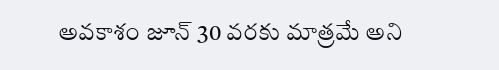అవకాశం జూన్ 30 వరకు మాత్రమే అని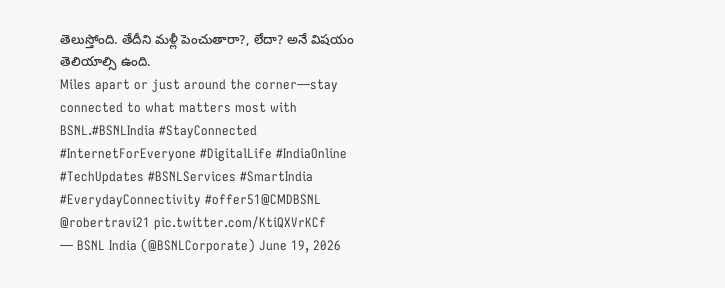తెలుస్తోంది. తేదీని మళ్లీ పెంచుతారా?, లేదా? అనే విషయం తెలియాల్సి ఉంది.
Miles apart or just around the corner—stay connected to what matters most with BSNL.#BSNLIndia #StayConnected #InternetForEveryone #DigitalLife #IndiaOnline #TechUpdates #BSNLServices #SmartIndia #EverydayConnectivity #offer51@CMDBSNL @robertravi21 pic.twitter.com/KtiQXVrKCf
— BSNL India (@BSNLCorporate) June 19, 2026